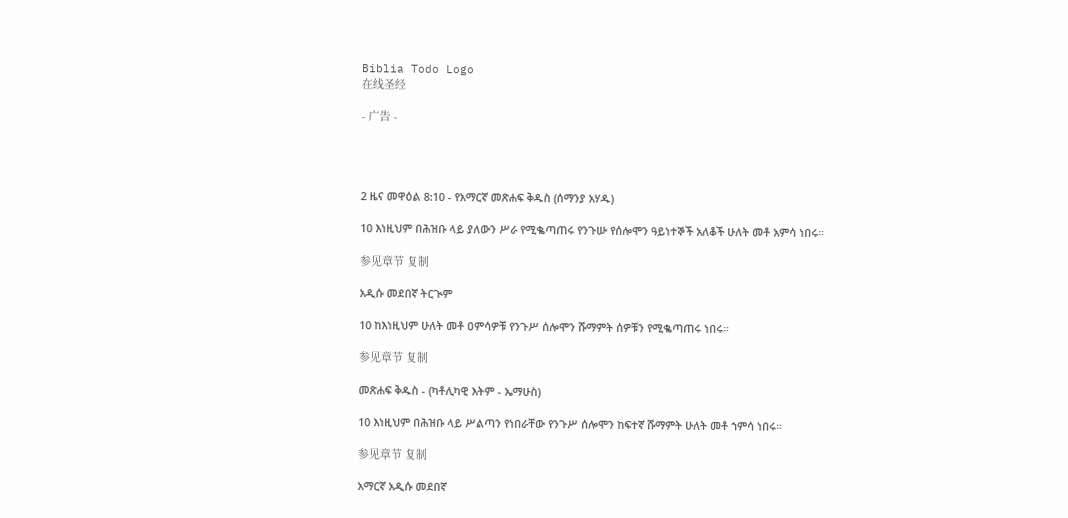Biblia Todo Logo
在线圣经

- 广告 -




2 ዜና መዋዕል 8:10 - የአማርኛ መጽሐፍ ቅዱስ (ሰማንያ አሃዱ)

10 እነዚህም በሕዝቡ ላይ ያለውን ሥራ የሚቈጣጠሩ የንጉሡ የሰሎሞን ዓይነተኞች አለቆች ሁለት መቶ አምሳ ነበሩ።

参见章节 复制

አዲሱ መደበኛ ትርጒም

10 ከእነዚህም ሁለት መቶ ዐምሳዎቹ የንጉሥ ሰሎሞን ሹማምት ሰዎቹን የሚቈጣጠሩ ነበሩ።

参见章节 复制

መጽሐፍ ቅዱስ - (ካቶሊካዊ እትም - ኤማሁስ)

10 እነዚህም በሕዝቡ ላይ ሥልጣን የነበራቸው የንጉሥ ሰሎሞን ከፍተኛ ሹማምት ሁለት መቶ ኀምሳ ነበሩ።

参见章节 复制

አማርኛ አዲሱ መደበኛ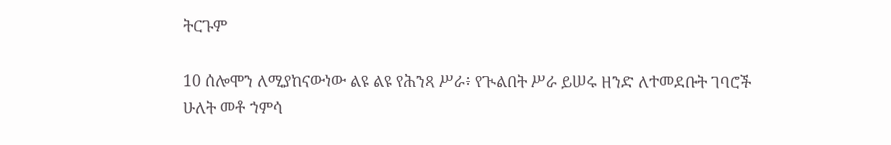ትርጉም

10 ሰሎሞን ለሚያከናውነው ልዩ ልዩ የሕንጻ ሥራ፥ የጒልበት ሥራ ይሠሩ ዘንድ ለተመደቡት ገባሮች ሁለት መቶ ኀምሳ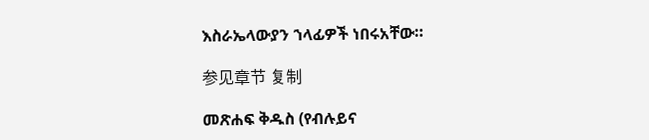እስራኤላውያን ኀላፊዎች ነበሩአቸው።

参见章节 复制

መጽሐፍ ቅዱስ (የብሉይና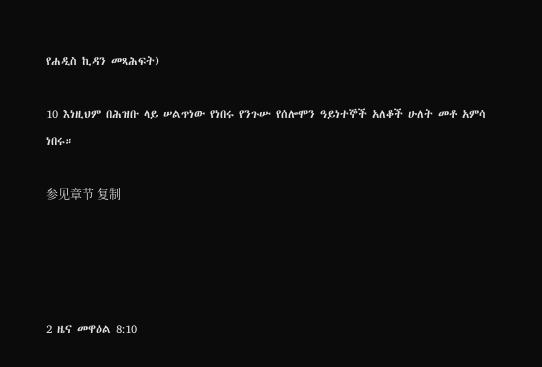የሐዲስ ኪዳን መጻሕፍት)

10 እነዚህም በሕዝቡ ላይ ሠልጥነው የነበሩ የንጉሡ የሰሎሞን ዓይነተኞች አለቆች ሁለት መቶ አምሳ ነበሩ።

参见章节 复制




2 ዜና መዋዕል 8:10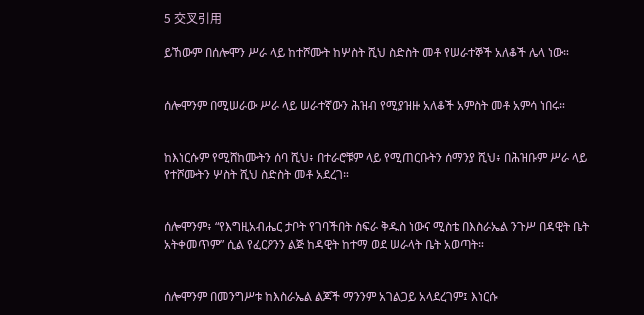5 交叉引用

ይኸውም በሰሎሞን ሥራ ላይ ከተሾሙት ከሦስት ሺህ ስድስት መቶ የሠራተኞች አለቆች ሌላ ነው።


ሰሎሞንም በሚሠራው ሥራ ላይ ሠራተኛውን ሕዝብ የሚያዝዙ አለቆች አምስት መቶ አምሳ ነበሩ።


ከእነርሱም የሚሸከሙትን ሰባ ሺህ፥ በተራሮቹም ላይ የሚጠርቡትን ሰማንያ ሺህ፥ በሕዝቡም ሥራ ላይ የተሾሙትን ሦስት ሺህ ስድስት መቶ አደረገ።


ሰሎሞንም፥ “የእግዚአብሔር ታቦት የገባችበት ስፍራ ቅዱስ ነውና ሚስቴ በእስራኤል ንጉሥ በዳዊት ቤት አትቀመጥም” ሲል የፈርዖንን ልጅ ከዳዊት ከተማ ወደ ሠራላት ቤት አወጣት።


ሰሎሞንም በመንግሥቱ ከእስራኤል ልጆች ማንንም አገልጋይ አላደረገም፤ እነርሱ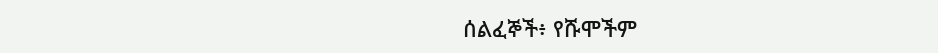ሰልፈኞች፥ የሹሞችም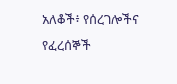አለቆች፥ የሰረገሎችና የፈረሰኞች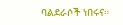ባልደራሶች ነበሩና።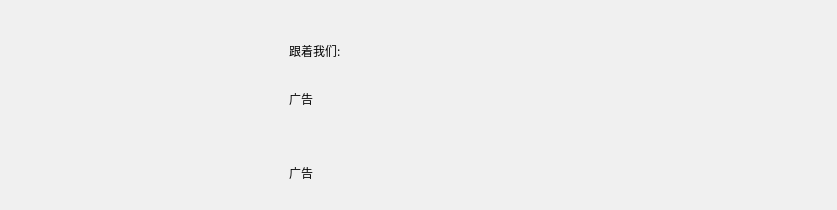跟着我们:

广告


广告